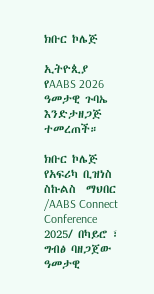ክቡር ኮሌጅ

ኢትዮጲያ የAABS 2026 ዓመታዊ ጉባኤ እንድታዘጋጅ ተመረጠች።

ክቡር ኮሌጅ የአፍሪካ ቢዝነስ ስኩልስ  ማህበር /AABS Connect Conference 2025/ በካይሮ ፣ ግብፅ ባዘጋጀው ዓመታዊ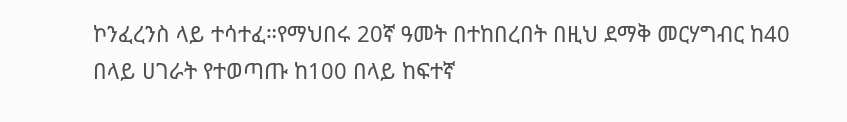ኮንፈረንስ ላይ ተሳተፈ።የማህበሩ 20ኛ ዓመት በተከበረበት በዚህ ደማቅ መርሃግብር ከ40 በላይ ሀገራት የተወጣጡ ከ100 በላይ ከፍተኛ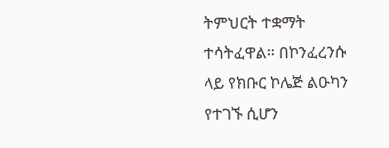ትምህርት ተቋማት ተሳትፈዋል። በኮንፈረንሱ ላይ የክቡር ኮሌጅ ልዑካን የተገኙ ሲሆን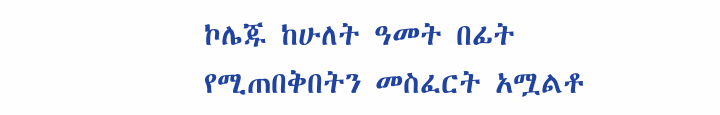ኮሌጁ ከሁለት ዓመት በፊት የሚጠበቅበትን መስፈርት አሟልቶ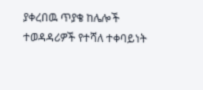ያቀረበዉ ጥያቄ ከሌሎች ተወዳዳሪዎች የተሻለ ተቀባይነት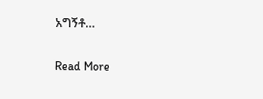አግኝቶ…

Read More